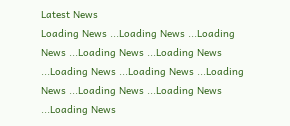Latest News
Loading News ...Loading News ...Loading News ...Loading News ...Loading News ...Loading News ...Loading News ...Loading News ...Loading News ...Loading News ...Loading News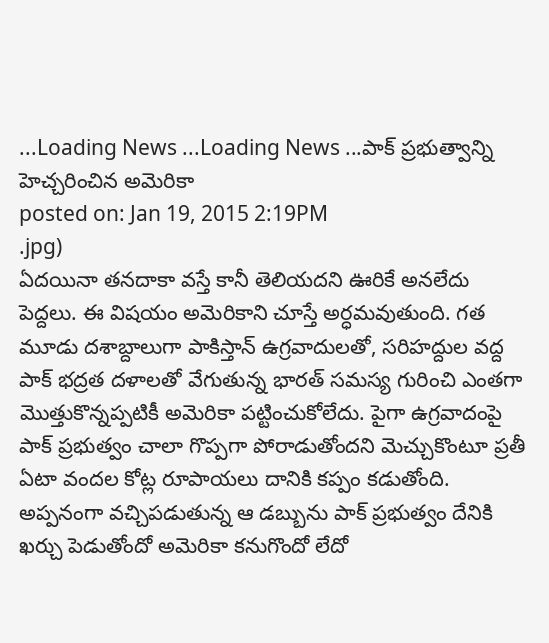...Loading News ...Loading News ...పాక్ ప్రభుత్వాన్ని హెచ్చరించిన అమెరికా
posted on: Jan 19, 2015 2:19PM
.jpg)
ఏదయినా తనదాకా వస్తే కానీ తెలియదని ఊరికే అనలేదు పెద్దలు. ఈ విషయం అమెరికాని చూస్తే అర్ధమవుతుంది. గత మూడు దశాబ్దాలుగా పాకిస్తాన్ ఉగ్రవాదులతో, సరిహద్దుల వద్ద పాక్ భద్రత దళాలతో వేగుతున్న భారత్ సమస్య గురించి ఎంతగా మొత్తుకొన్నప్పటికీ అమెరికా పట్టించుకోలేదు. పైగా ఉగ్రవాదంపై పాక్ ప్రభుత్వం చాలా గొప్పగా పోరాడుతోందని మెచ్చుకొంటూ ప్రతీ ఏటా వందల కోట్ల రూపాయలు దానికి కప్పం కడుతోంది. అప్పనంగా వచ్చిపడుతున్న ఆ డబ్బును పాక్ ప్రభుత్వం దేనికి ఖర్చు పెడుతోందో అమెరికా కనుగొందో లేదో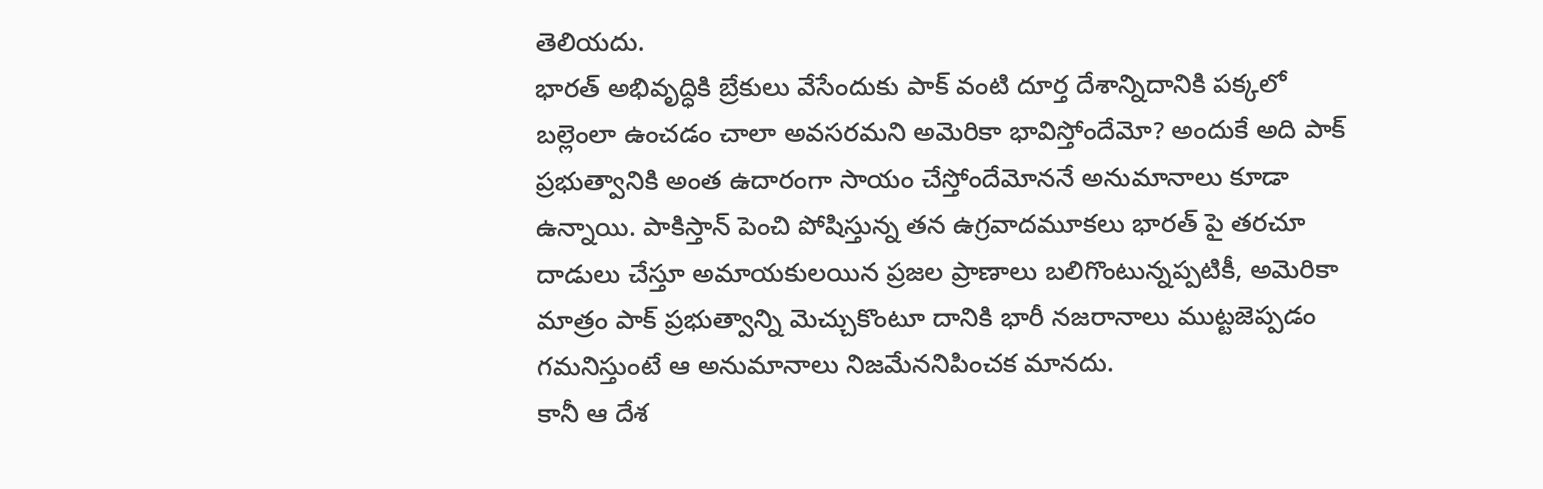తెలియదు.
భారత్ అభివృద్ధికి బ్రేకులు వేసేందుకు పాక్ వంటి దూర్త దేశాన్నిదానికి పక్కలో బల్లెంలా ఉంచడం చాలా అవసరమని అమెరికా భావిస్తోందేమో? అందుకే అది పాక్ ప్రభుత్వానికి అంత ఉదారంగా సాయం చేస్తోందేమోననే అనుమానాలు కూడా ఉన్నాయి. పాకిస్తాన్ పెంచి పోషిస్తున్న తన ఉగ్రవాదమూకలు భారత్ పై తరచూ దాడులు చేస్తూ అమాయకులయిన ప్రజల ప్రాణాలు బలిగొంటున్నప్పటికీ, అమెరికా మాత్రం పాక్ ప్రభుత్వాన్ని మెచ్చుకొంటూ దానికి భారీ నజరానాలు ముట్టజెప్పడం గమనిస్తుంటే ఆ అనుమానాలు నిజమేననిపించక మానదు.
కానీ ఆ దేశ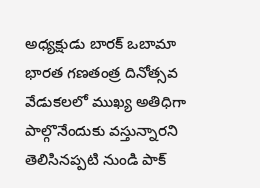అధ్యక్షుడు బారక్ ఒబామా భారత గణతంత్ర దినోత్సవ వేడుకలలో ముఖ్య అతిధిగా పాల్గొనేందుకు వస్తున్నారని తెలిసినప్పటి నుండి పాక్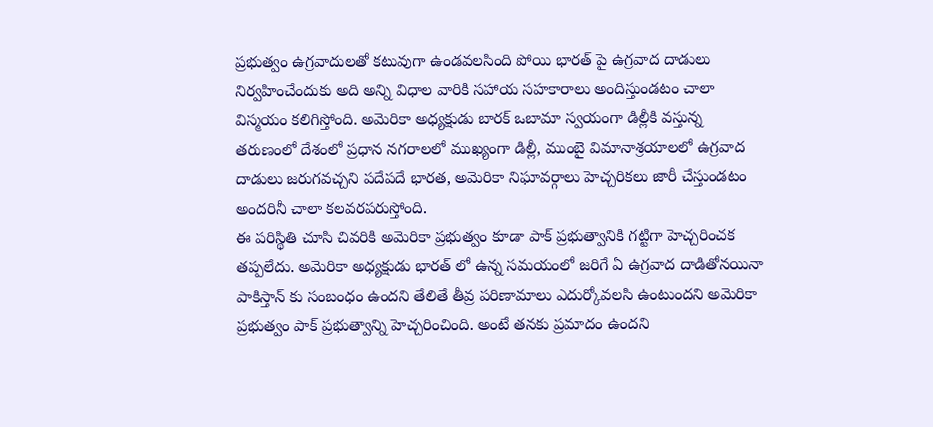ప్రభుత్వం ఉగ్రవాదులతో కటువుగా ఉండవలసింది పోయి భారత్ పై ఉగ్రవాద దాడులు నిర్వహించేందుకు అది అన్ని విధాల వారికి సహాయ సహకారాలు అందిస్తుండటం చాలా విస్మయం కలిగిస్తోంది. అమెరికా అధ్యక్షుడు బారక్ ఒబామా స్వయంగా డిల్లీకి వస్తున్న తరుణంలో దేశంలో ప్రధాన నగరాలలో ముఖ్యంగా డిల్లీ, ముంబై విమానాశ్రయాలలో ఉగ్రవాద దాడులు జరుగవచ్చని పదేపదే భారత, అమెరికా నిఘావర్గాలు హెచ్చరికలు జారీ చేస్తుండటం అందరినీ చాలా కలవరపరుస్తోంది.
ఈ పరిస్థితి చూసి చివరికి అమెరికా ప్రభుత్వం కూడా పాక్ ప్రభుత్వానికి గట్టిగా హెచ్చరించక తప్పలేదు. అమెరికా అధ్యక్షుడు భారత్ లో ఉన్న సమయంలో జరిగే ఏ ఉగ్రవాద దాడితోనయినా పాకిస్తాన్ కు సంబంధం ఉందని తేలితే తీవ్ర పరిణామాలు ఎదుర్కోవలసి ఉంటుందని అమెరికా ప్రభుత్వం పాక్ ప్రభుత్వాన్ని హెచ్చరించింది. అంటే తనకు ప్రమాదం ఉందని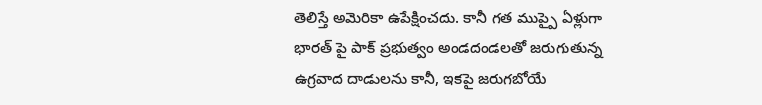తెలిస్తే అమెరికా ఉపేక్షించదు. కానీ గత ముప్పై ఏళ్లుగా భారత్ పై పాక్ ప్రభుత్వం అండదండలతో జరుగుతున్న ఉగ్రవాద దాడులను కానీ, ఇకపై జరుగబోయే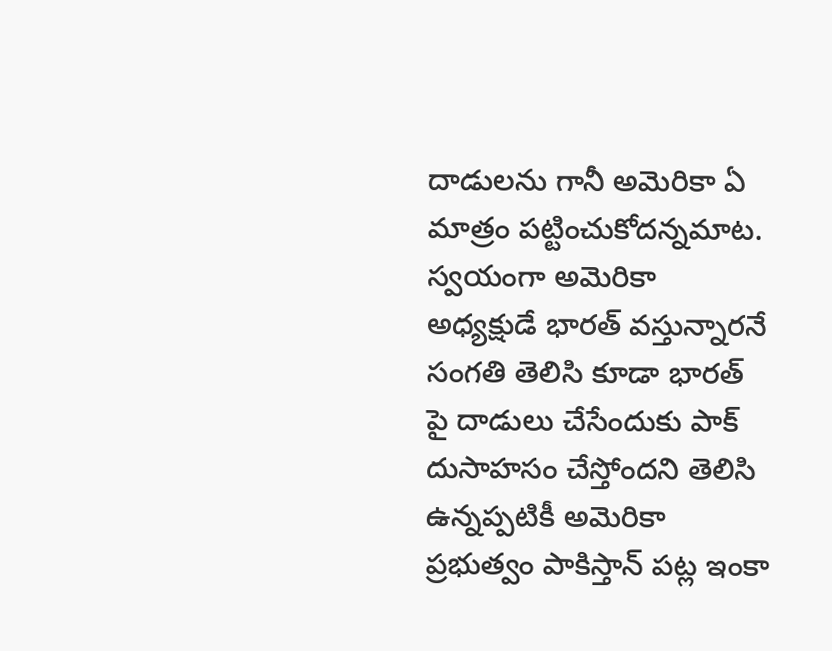దాడులను గానీ అమెరికా ఏ మాత్రం పట్టించుకోదన్నమాట. స్వయంగా అమెరికా అధ్యక్షుడే భారత్ వస్తున్నారనే సంగతి తెలిసి కూడా భారత్ పై దాడులు చేసేందుకు పాక్ దుసాహసం చేస్తోందని తెలిసి ఉన్నప్పటికీ అమెరికా ప్రభుత్వం పాకిస్తాన్ పట్ల ఇంకా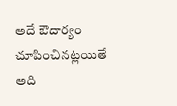అదే ఔదార్యం చూపించినట్లయితే అది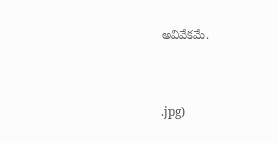అవివేకమే.


.jpg)